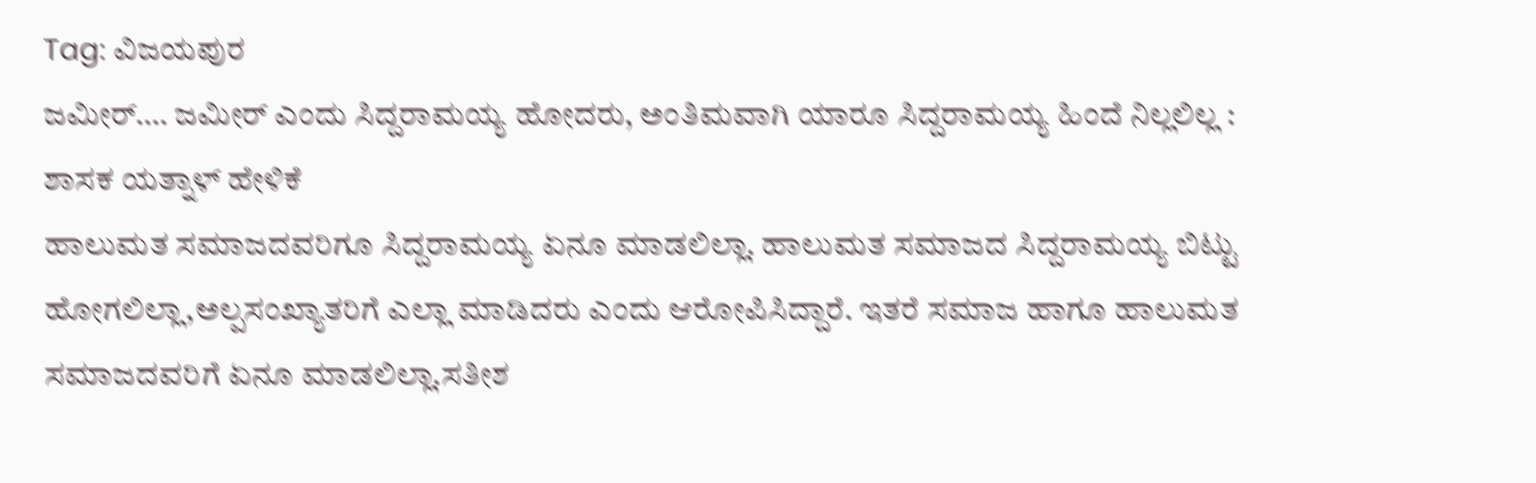Tag: ವಿಜಯಪುರ
ಜಮೀರ್…. ಜಮೀರ್ ಎಂದು ಸಿದ್ದರಾಮಯ್ಯ ಹೋದರು, ಅಂತಿಮವಾಗಿ ಯಾರೂ ಸಿದ್ದರಾಮಯ್ಯ ಹಿಂದೆ ನಿಲ್ಲಲಿಲ್ಲ : ಶಾಸಕ ಯತ್ನಾಳ್ ಹೇಳಿಕೆ
ಹಾಲುಮತ ಸಮಾಜದವರಿಗೂ ಸಿದ್ದರಾಮಯ್ಯ ಏನೂ ಮಾಡಲಿಲ್ಲಾ. ಹಾಲುಮತ ಸಮಾಜದ ಸಿದ್ದರಾಮಯ್ಯ ಬಿಟ್ಟು ಹೋಗಲಿಲ್ಲಾ,ಅಲ್ಪಸಂಖ್ಯಾತರಿಗೆ ಎಲ್ಲಾ ಮಾಡಿದರು ಎಂದು ಆರೋಪಿಸಿದ್ದಾರೆ. ಇತರೆ ಸಮಾಜ ಹಾಗೂ ಹಾಲುಮತ ಸಮಾಜದವರಿಗೆ ಏನೂ ಮಾಡಲಿಲ್ಲಾ.ಸತೀಶ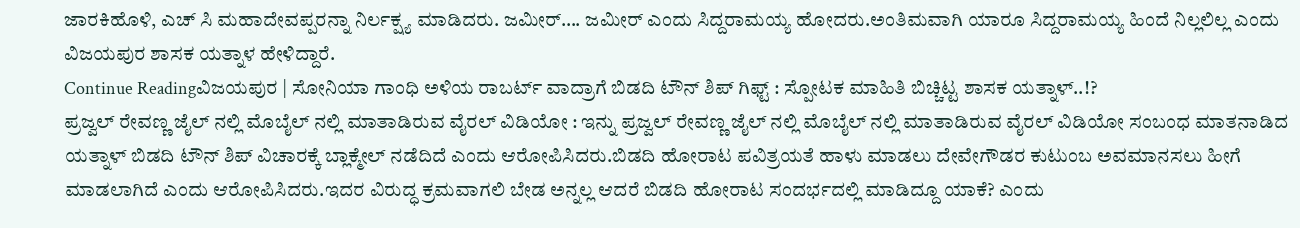ಜಾರಕಿಹೊಳಿ, ಎಚ್ ಸಿ ಮಹಾದೇವಪ್ಪರನ್ನಾ ನಿರ್ಲಕ್ಷ್ಯ ಮಾಡಿದರು. ಜಮೀರ್…. ಜಮೀರ್ ಎಂದು ಸಿದ್ದರಾಮಯ್ಯ ಹೋದರು.ಅಂತಿಮವಾಗಿ ಯಾರೂ ಸಿದ್ದರಾಮಯ್ಯ ಹಿಂದೆ ನಿಲ್ಲಲಿಲ್ಲ ಎಂದು ವಿಜಯಪುರ ಶಾಸಕ ಯತ್ನಾಳ ಹೇಳಿದ್ದಾರೆ.
Continue Readingವಿಜಯಪುರ | ಸೋನಿಯಾ ಗಾಂಧಿ ಅಳಿಯ ರಾಬರ್ಟ್ ವಾದ್ರಾಗೆ ಬಿಡದಿ ಟೌನ್ ಶಿಪ್ ಗಿಫ್ಟ್ : ಸ್ಪೋಟಕ ಮಾಹಿತಿ ಬಿಚ್ಚಿಟ್ಟ ಶಾಸಕ ಯತ್ನಾಳ್..!?
ಪ್ರಜ್ವಲ್ ರೇವಣ್ಣ ಜೈಲ್ ನಲ್ಲಿ ಮೊಬೈಲ್ ನಲ್ಲಿ ಮಾತಾಡಿರುವ ವೈರಲ್ ವಿಡಿಯೋ : ಇನ್ನು ಪ್ರಜ್ವಲ್ ರೇವಣ್ಣ ಜೈಲ್ ನಲ್ಲಿ ಮೊಬೈಲ್ ನಲ್ಲಿ ಮಾತಾಡಿರುವ ವೈರಲ್ ವಿಡಿಯೋ ಸಂಬಂಧ ಮಾತನಾಡಿದ ಯತ್ನಾಳ್ ಬಿಡದಿ ಟೌನ್ ಶಿಪ್ ವಿಚಾರಕ್ಕೆ ಬ್ಲಾಕ್ಮೇಲ್ ನಡೆದಿದೆ ಎಂದು ಆರೋಪಿಸಿದರು.ಬಿಡದಿ ಹೋರಾಟ ಪವಿತ್ರಯತೆ ಹಾಳು ಮಾಡಲು ದೇವೇಗೌಡರ ಕುಟುಂಬ ಅವಮಾನಸಲು ಹೀಗೆ ಮಾಡಲಾಗಿದೆ ಎಂದು ಆರೋಪಿಸಿದರು.ಇದರ ವಿರುದ್ಧ ಕ್ರಮವಾಗಲಿ ಬೇಡ ಅನ್ನಲ್ಲ ಆದರೆ ಬಿಡದಿ ಹೋರಾಟ ಸಂದರ್ಭದಲ್ಲಿ ಮಾಡಿದ್ದೂ ಯಾಕೆ? ಎಂದು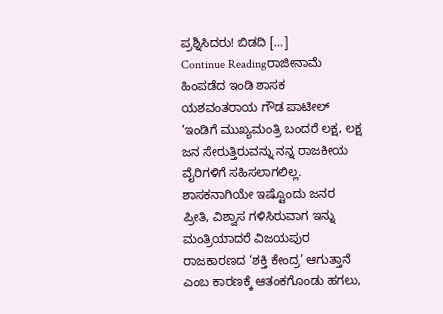ಪ್ರಶ್ನಿಸಿದರು! ಬಿಡದಿ […]
Continue Readingರಾಜೀನಾಮೆ ಹಿಂಪಡೆದ ಇಂಡಿ ಶಾಸಕ ಯಶವಂತರಾಯ ಗೌಡ ಪಾಟೀಲ್
‘ಇಂಡಿಗೆ ಮುಖ್ಯಮಂತ್ರಿ ಬಂದರೆ ಲಕ್ಷ, ಲಕ್ಷ ಜನ ಸೇರುತ್ತಿರುವನ್ನು ನನ್ನ ರಾಜಕೀಯ ವೈರಿಗಳಿಗೆ ಸಹಿಸಲಾಗಲಿಲ್ಲ. ಶಾಸಕನಾಗಿಯೇ ಇಷ್ಟೊಂದು ಜನರ ಪ್ರೀತಿ, ವಿಶ್ವಾಸ ಗಳಿಸಿರುವಾಗ ಇನ್ನು ಮಂತ್ರಿಯಾದರೆ ವಿಜಯಪುರ ರಾಜಕಾರಣದ ‘ಶಕ್ತಿ ಕೇಂದ್ರ’ ಆಗುತ್ತಾನೆ ಎಂಬ ಕಾರಣಕ್ಕೆ ಆತಂಕಗೊಂಡು ಹಗಲು,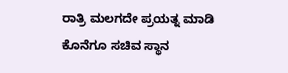ರಾತ್ರಿ ಮಲಗದೇ ಪ್ರಯತ್ನ ಮಾಡಿ ಕೊನೆಗೂ ಸಚಿವ ಸ್ಥಾನ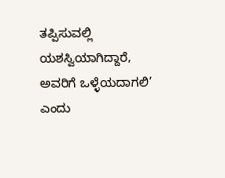ತಪ್ಪಿಸುವಲ್ಲಿ ಯಶಸ್ವಿಯಾಗಿದ್ದಾರೆ, ಅವರಿಗೆ ಒಳ್ಳೆಯದಾಗಲಿ’ ಎಂದು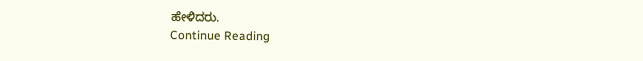ಹೇಳಿದರು.
Continue Reading